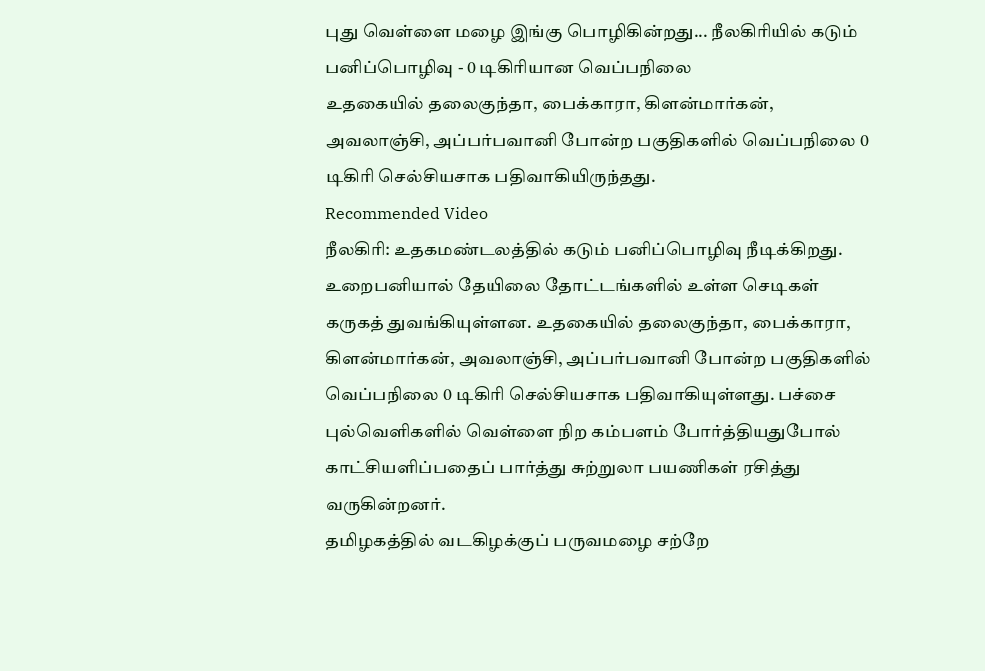புது வெள்ளை மழை இங்கு பொழிகின்றது... நீலகிரியில் கடும் பனிப்பொழிவு - 0 டிகிரியான வெப்பநிலை
உதகையில் தலைகுந்தா, பைக்காரா, கிளன்மார்கன், அவலாஞ்சி, அப்பர்பவானி போன்ற பகுதிகளில் வெப்பநிலை 0 டிகிரி செல்சியசாக பதிவாகியிருந்தது.
Recommended Video
நீலகிரி: உதகமண்டலத்தில் கடும் பனிப்பொழிவு நீடிக்கிறது. உறைபனியால் தேயிலை தோட்டங்களில் உள்ள செடிகள் கருகத் துவங்கியுள்ளன. உதகையில் தலைகுந்தா, பைக்காரா, கிளன்மார்கன், அவலாஞ்சி, அப்பர்பவானி போன்ற பகுதிகளில் வெப்பநிலை 0 டிகிரி செல்சியசாக பதிவாகியுள்ளது. பச்சை புல்வெளிகளில் வெள்ளை நிற கம்பளம் போர்த்தியதுபோல் காட்சியளிப்பதைப் பார்த்து சுற்றுலா பயணிகள் ரசித்து வருகின்றனர்.
தமிழகத்தில் வடகிழக்குப் பருவமழை சற்றே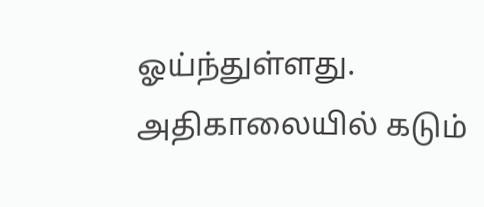ஓய்ந்துள்ளது. அதிகாலையில் கடும்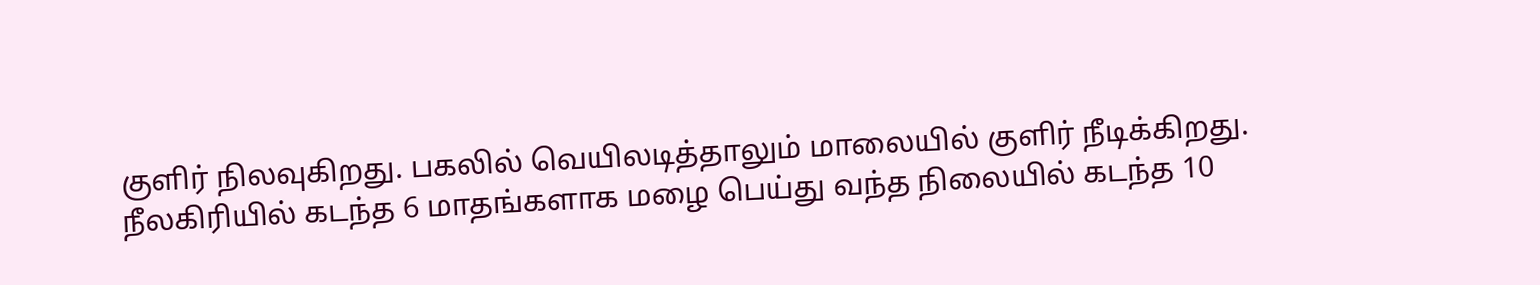குளிர் நிலவுகிறது. பகலில் வெயிலடித்தாலும் மாலையில் குளிர் நீடிக்கிறது.
நீலகிரியில் கடந்த 6 மாதங்களாக மழை பெய்து வந்த நிலையில் கடந்த 10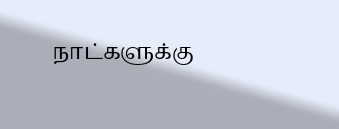நாட்களுக்கு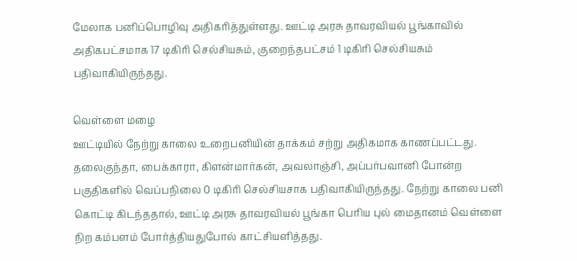மேலாக பனிப்பொழிவு அதிகரித்துள்ளது. ஊட்டி அரசு தாவரவியல் பூங்காவில் அதிகபட்சமாக 17 டிகிரி செல்சியசும், குறைந்தபட்சம் 1 டிகிரி செல்சியசும் பதிவாகியிருந்தது.

வெள்ளை மழை
ஊட்டியில் நேற்று காலை உறைபனியின் தாக்கம் சற்று அதிகமாக காணப்பட்டது. தலைகுந்தா, பைக்காரா, கிளன்மார்கன், அவலாஞ்சி, அப்பர்பவானி போன்ற பகுதிகளில் வெப்பநிலை 0 டிகிரி செல்சியசாக பதிவாகியிருந்தது. நேற்று காலை பனி கொட்டி கிடந்ததால், ஊட்டி அரசு தாவரவியல் பூங்கா பெரிய புல் மைதானம் வெள்ளை நிற கம்பளம் போர்த்தியதுபோல் காட்சியளித்தது.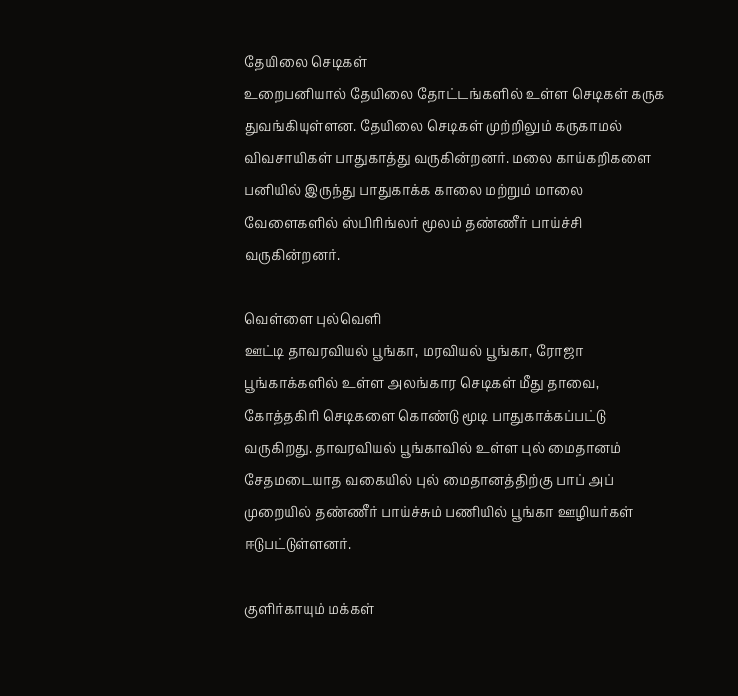தேயிலை செடிகள்
உறைபனியால் தேயிலை தோட்டங்களில் உள்ள செடிகள் கருக துவங்கியுள்ளன. தேயிலை செடிகள் முற்றிலும் கருகாமல் விவசாயிகள் பாதுகாத்து வருகின்றனர். மலை காய்கறிகளை பனியில் இருந்து பாதுகாக்க காலை மற்றும் மாலை வேளைகளில் ஸ்பிரிங்லர் மூலம் தண்ணீர் பாய்ச்சி வருகின்றனர்.

வெள்ளை புல்வெளி
ஊட்டி தாவரவியல் பூங்கா, மரவியல் பூங்கா, ரோஜா பூங்காக்களில் உள்ள அலங்கார செடிகள் மீது தாவை, கோத்தகிரி செடிகளை கொண்டு மூடி பாதுகாக்கப்பட்டு வருகிறது. தாவரவியல் பூங்காவில் உள்ள புல் மைதானம் சேதமடையாத வகையில் புல் மைதானத்திற்கு பாப் அப் முறையில் தண்ணீர் பாய்ச்சும் பணியில் பூங்கா ஊழியர்கள் ஈடுபட்டுள்ளனர்.

குளிர்காயும் மக்கள்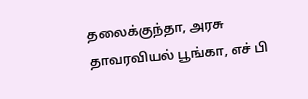தலைக்குந்தா, அரசு தாவரவியல் பூங்கா, எச் பி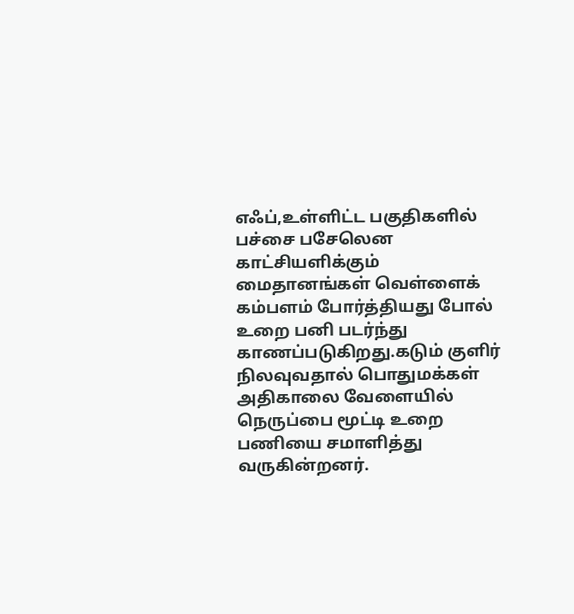எஃப்,உள்ளிட்ட பகுதிகளில் பச்சை பசேலென காட்சியளிக்கும் மைதானங்கள் வெள்ளைக் கம்பளம் போர்த்தியது போல் உறை பனி படர்ந்து காணப்படுகிறது.கடும் குளிர் நிலவுவதால் பொதுமக்கள் அதிகாலை வேளையில் நெருப்பை மூட்டி உறை பணியை சமாளித்து வருகின்றனர்.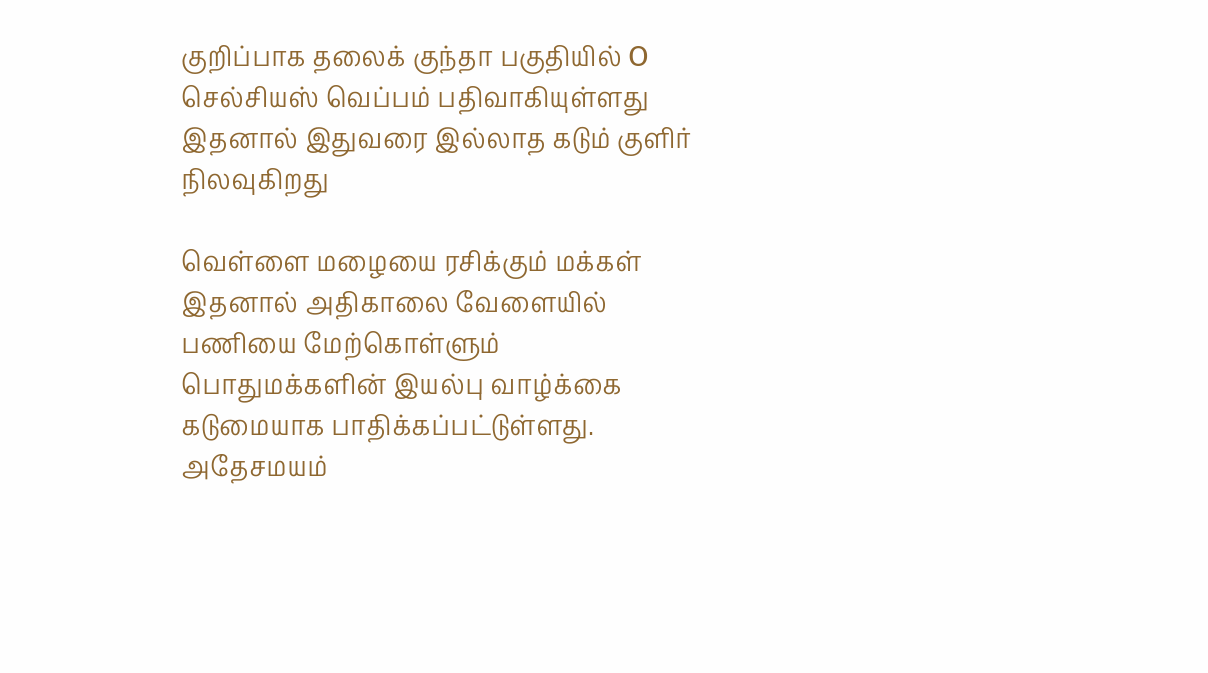குறிப்பாக தலைக் குந்தா பகுதியில் O செல்சியஸ் வெப்பம் பதிவாகியுள்ளது இதனால் இதுவரை இல்லாத கடும் குளிர் நிலவுகிறது

வெள்ளை மழையை ரசிக்கும் மக்கள்
இதனால் அதிகாலை வேளையில் பணியை மேற்கொள்ளும் பொதுமக்களின் இயல்பு வாழ்க்கை கடுமையாக பாதிக்கப்பட்டுள்ளது. அதேசமயம்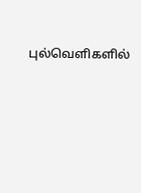புல்வெளிகளில்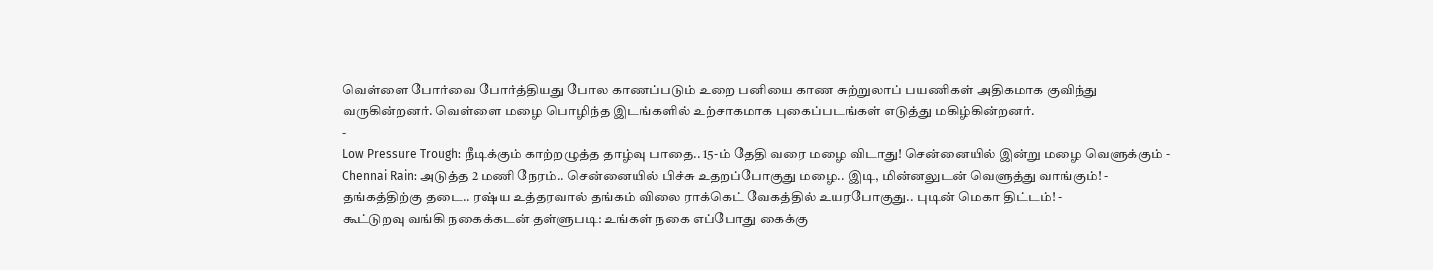வெள்ளை போர்வை போர்த்தியது போல காணப்படும் உறை பனியை காண சுற்றுலாப் பயணிகள் அதிகமாக குவிந்து வருகின்றனர். வெள்ளை மழை பொழிந்த இடங்களில் உற்சாகமாக புகைப்படங்கள் எடுத்து மகிழ்கின்றனர்.
-
Low Pressure Trough: நீடிக்கும் காற்றழுத்த தாழ்வு பாதை.. 15-ம் தேதி வரை மழை விடாது! சென்னையில் இன்று மழை வெளுக்கும் -
Chennai Rain: அடுத்த 2 மணி நேரம்.. சென்னையில் பிச்சு உதறப்போகுது மழை.. இடி, மின்னலுடன் வெளுத்து வாங்கும்! -
தங்கத்திற்கு தடை.. ரஷ்ய உத்தரவால் தங்கம் விலை ராக்கெட் வேகத்தில் உயரபோகுது.. புடின் மெகா திட்டம்! -
கூட்டுறவு வங்கி நகைக்கடன் தள்ளுபடி: உங்கள் நகை எப்போது கைக்கு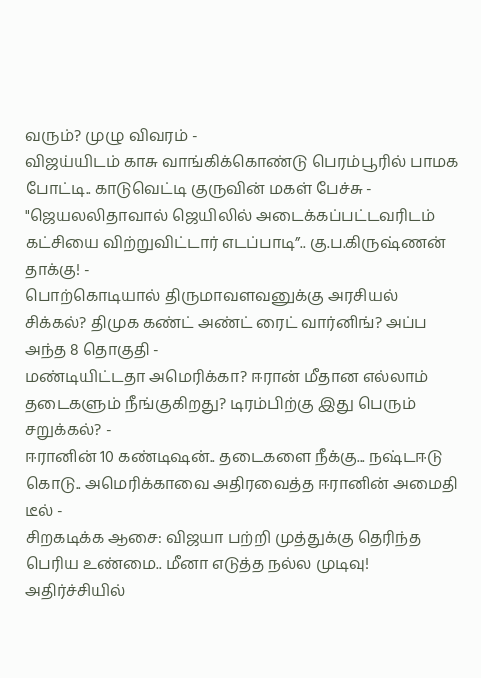வரும்? முழு விவரம் -
விஜய்யிடம் காசு வாங்கிக்கொண்டு பெரம்பூரில் பாமக போட்டி.. காடுவெட்டி குருவின் மகள் பேச்சு -
"ஜெயலலிதாவால் ஜெயிலில் அடைக்கப்பட்டவரிடம் கட்சியை விற்றுவிட்டார் எடப்பாடி”.. கு.ப.கிருஷ்ணன் தாக்கு! -
பொற்கொடியால் திருமாவளவனுக்கு அரசியல் சிக்கல்? திமுக கண்ட் அண்ட் ரைட் வார்னிங்? அப்ப அந்த 8 தொகுதி -
மண்டியிட்டதா அமெரிக்கா? ஈரான் மீதான எல்லாம் தடைகளும் நீங்குகிறது? டிரம்பிற்கு இது பெரும் சறுக்கல்? -
ஈரானின் 10 கண்டிஷன்.. தடைகளை நீக்கு... நஷ்டஈடு கொடு.. அமெரிக்காவை அதிரவைத்த ஈரானின் அமைதி டீல் -
சிறகடிக்க ஆசை: விஜயா பற்றி முத்துக்கு தெரிந்த பெரிய உண்மை.. மீனா எடுத்த நல்ல முடிவு! அதிர்ச்சியில்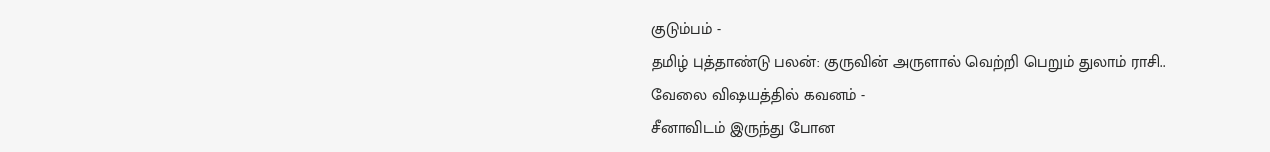குடும்பம் -
தமிழ் புத்தாண்டு பலன்: குருவின் அருளால் வெற்றி பெறும் துலாம் ராசி.. வேலை விஷயத்தில் கவனம் -
சீனாவிடம் இருந்து போன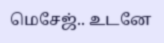மெசேஜ்.. உடனே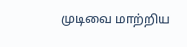முடிவை மாற்றிய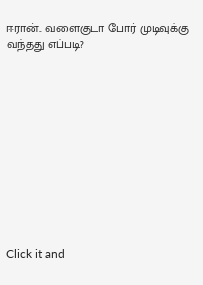ஈரான்.. வளைகுடா போர் முடிவுக்கு வந்தது எப்படி?












Click it and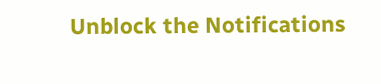Unblock the Notifications